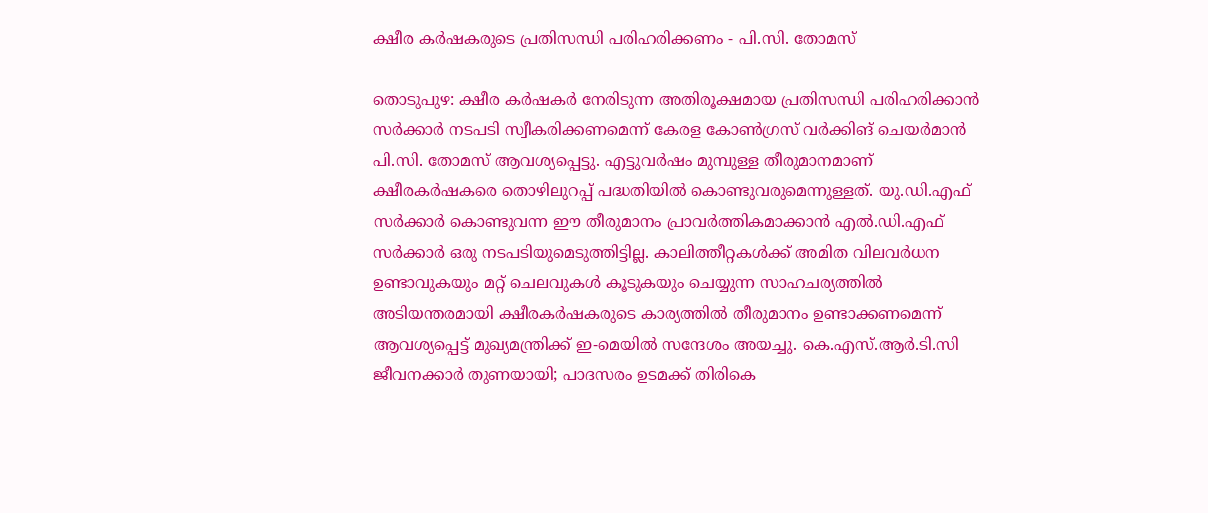ക്ഷീര കർഷകരുടെ പ്രതിസന്ധി പരിഹരിക്കണം - പി.സി. തോമസ്

തൊടുപുഴ: ക്ഷീര കർഷകർ നേരിടുന്ന അതിരൂക്ഷമായ പ്രതിസന്ധി പരിഹരിക്കാൻ സർക്കാർ നടപടി സ്വീകരിക്കണമെന്ന് കേരള കോൺഗ്രസ് വർക്കിങ് ചെയർമാൻ പി.സി. തോമസ് ആവശ്യപ്പെട്ടു. എട്ടുവർഷം മുമ്പുള്ള തീരുമാനമാണ് ക്ഷീരകർഷകരെ തൊഴിലുറപ്പ് പദ്ധതിയിൽ കൊണ്ടുവരുമെന്നുള്ളത്. യു.ഡി.എഫ് സർക്കാർ കൊണ്ടുവന്ന ഈ തീരുമാനം പ്രാവർത്തികമാക്കാൻ എൽ.ഡി.എഫ് സർക്കാർ ഒരു നടപടിയുമെടുത്തിട്ടില്ല. കാലിത്തീറ്റകൾക്ക് അമിത വിലവർധന ഉണ്ടാവുകയും മറ്റ് ചെലവുകൾ കൂടുകയും ചെയ്യുന്ന സാഹചര്യത്തിൽ അടിയന്തരമായി ക്ഷീരകർഷകരുടെ കാര്യത്തിൽ തീരുമാനം ഉണ്ടാക്കണമെന്ന് ആവശ്യപ്പെട്ട് മുഖ്യമന്ത്രിക്ക് ഇ-മെയിൽ സന്ദേശം അയച്ചു. കെ.എസ്.ആർ.ടി.സി ജീവനക്കാർ തുണയായി; പാദസരം ഉടമക്ക് തിരികെ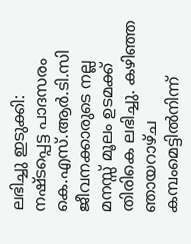ലഭിച്ചു ഇടുക്കി: നഷ്ടപ്പെട്ട പാദസരം കെ.എസ്.ആർ.ടി.സി ജീവനക്കാരുടെ നല്ല മനസ്സ് മൂലം ഉടമക്ക് തിരികെ ലഭിച്ചു. കഴിഞ്ഞ ഞായറാഴ്ച കമ്പംമെട്ടിൽനിന്ന്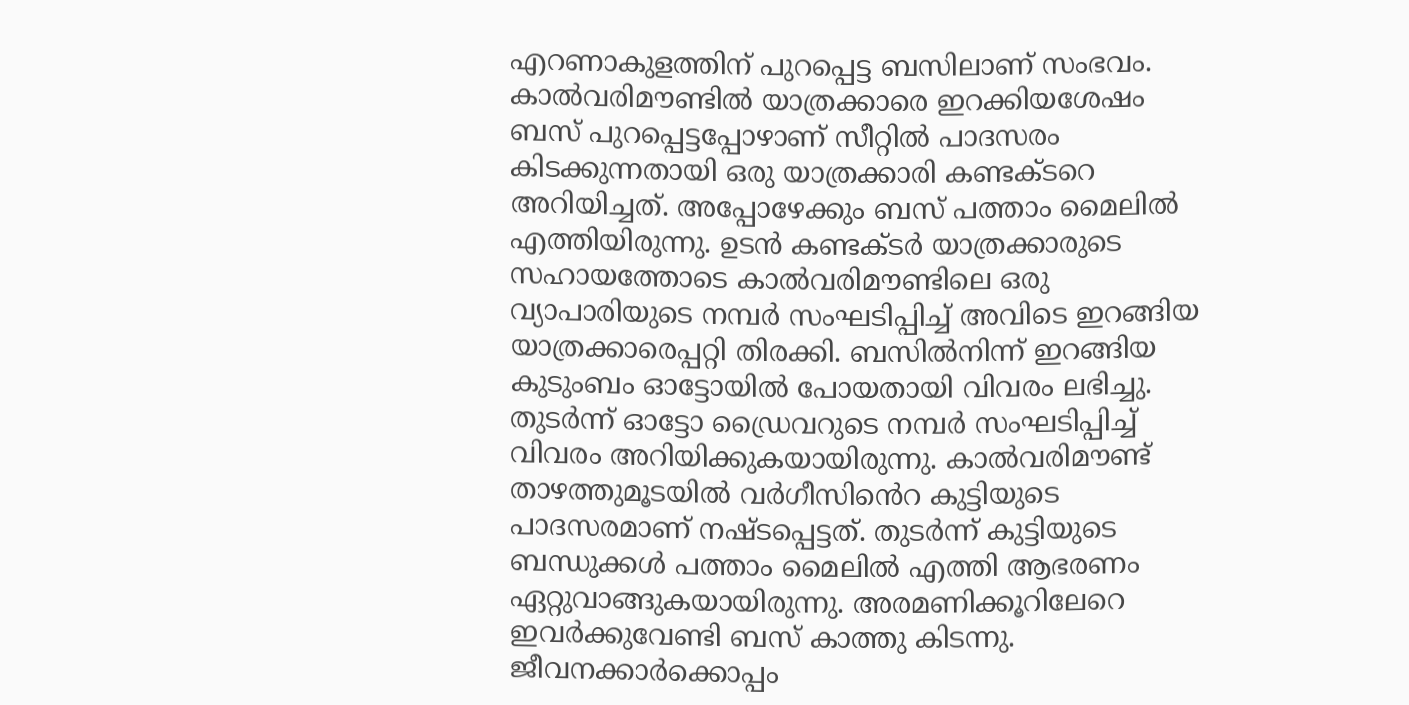എറണാകുളത്തിന് പുറപ്പെട്ട ബസിലാണ് സംഭവം. കാൽവരിമൗണ്ടിൽ യാത്രക്കാരെ ഇറക്കിയശേഷം ബസ് പുറപ്പെട്ടപ്പോഴാണ് സീറ്റിൽ പാദസരം കിടക്കുന്നതായി ഒരു യാത്രക്കാരി കണ്ടക്ടറെ അറിയിച്ചത്. അപ്പോഴേക്കും ബസ് പത്താം മൈലിൽ എത്തിയിരുന്നു. ഉടൻ കണ്ടക്ടർ യാത്രക്കാരുടെ സഹായത്തോടെ കാൽവരിമൗണ്ടിലെ ഒരു വ്യാപാരിയുടെ നമ്പർ സംഘടിപ്പിച്ച് അവിടെ ഇറങ്ങിയ യാത്രക്കാരെപ്പറ്റി തിരക്കി. ബസിൽനിന്ന് ഇറങ്ങിയ കുടുംബം ഓട്ടോയിൽ പോയതായി വിവരം ലഭിച്ചു. തുടർന്ന് ഓട്ടോ ഡ്രൈവറുടെ നമ്പർ സംഘടിപ്പിച്ച് വിവരം അറിയിക്കുകയായിരുന്നു. കാൽവരിമൗണ്ട് താഴത്തുമൂടയിൽ വർഗീസി‍ൻെറ കുട്ടിയുടെ പാദസരമാണ് നഷ്ടപ്പെട്ടത്. തുടർന്ന് കുട്ടിയുടെ ബന്ധുക്കൾ പത്താം മൈലിൽ എത്തി ആഭരണം ഏറ്റുവാങ്ങുകയായിരുന്നു. അരമണിക്കൂറിലേറെ ഇവർക്കുവേണ്ടി ബസ് കാത്തു കിടന്നു. ജീവനക്കാർക്കൊപ്പം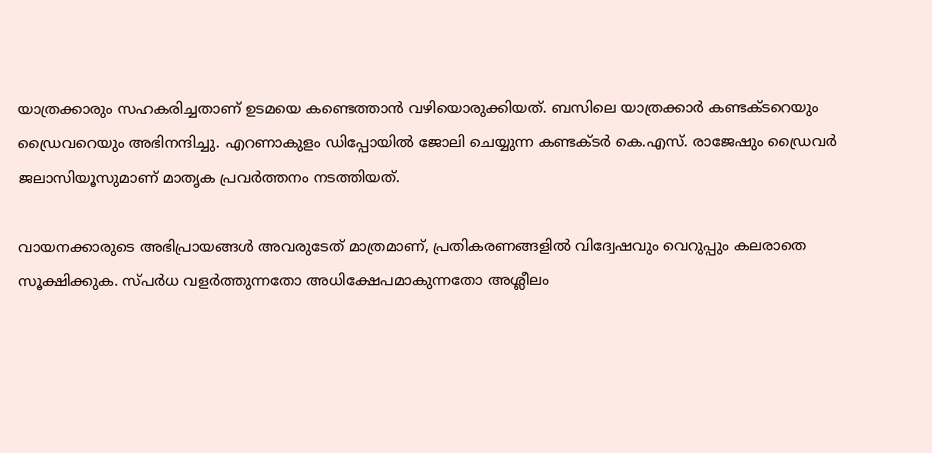യാത്രക്കാരും സഹകരിച്ചതാണ് ഉടമയെ കണ്ടെത്താൻ വഴിയൊരുക്കിയത്. ബസിലെ യാത്രക്കാർ കണ്ടക്ടറെയും ഡ്രൈവറെയും അഭിനന്ദിച്ചു. എറണാകുളം ഡിപ്പോയിൽ ജോലി ചെയ്യുന്ന കണ്ടക്ടർ കെ.എസ്. രാജേഷും ഡ്രൈവർ ജലാസിയൂസുമാണ് മാതൃക പ്രവർത്തനം നടത്തിയത്.

വായനക്കാരുടെ അഭിപ്രായങ്ങള്‍ അവരുടേത് മാത്രമാണ്, പ്രതികരണങ്ങളിൽ വിദ്വേഷവും വെറുപ്പും കലരാതെ സൂക്ഷിക്കുക. സ്പർധ വളർത്തുന്നതോ അധിക്ഷേപമാകുന്നതോ അശ്ലീലം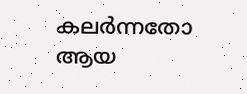കലർന്നതോ ആയ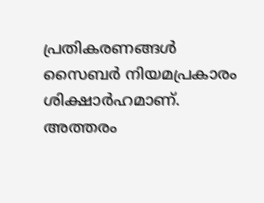പ്രതികരണങ്ങൾ സൈബർ നിയമപ്രകാരം ശിക്ഷാർഹമാണ്. അത്തരം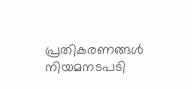പ്രതികരണങ്ങൾ നിയമനടപടി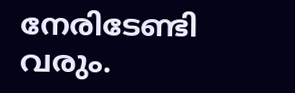നേരിടേണ്ടി വരും.